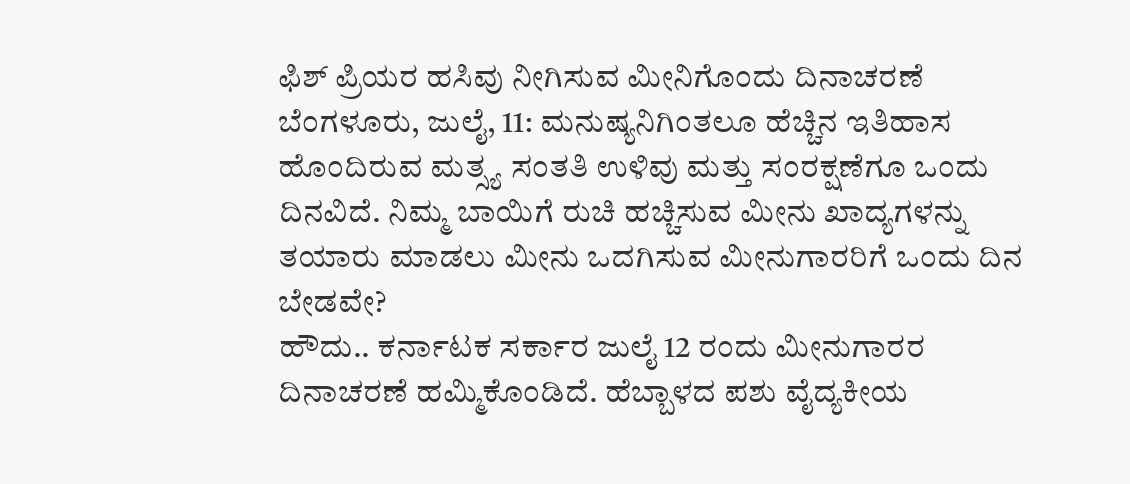ಫಿಶ್ ಪ್ರಿಯರ ಹಸಿವು ನೀಗಿಸುವ ಮೀನಿಗೊಂದು ದಿನಾಚರಣೆ
ಬೆಂಗಳೂರು, ಜುಲೈ, 11: ಮನುಷ್ಯನಿಗಿಂತಲೂ ಹೆಚ್ಚಿನ ಇತಿಹಾಸ ಹೊಂದಿರುವ ಮತ್ಸ್ಯ ಸಂತತಿ ಉಳಿವು ಮತ್ತು ಸಂರಕ್ಷಣೆಗೂ ಒಂದು ದಿನವಿದೆ. ನಿಮ್ಮ ಬಾಯಿಗೆ ರುಚಿ ಹಚ್ಚಿಸುವ ಮೀನು ಖಾದ್ಯಗಳನ್ನು ತಯಾರು ಮಾಡಲು ಮೀನು ಒದಗಿಸುವ ಮೀನುಗಾರರಿಗೆ ಒಂದು ದಿನ ಬೇಡವೇ?
ಹೌದು.. ಕರ್ನಾಟಕ ಸರ್ಕಾರ ಜುಲೈ 12 ರಂದು ಮೀನುಗಾರರ ದಿನಾಚರಣೆ ಹಮ್ಮಿಕೊಂಡಿದೆ. ಹೆಬ್ಬಾಳದ ಪಶು ವೈದ್ಯಕೀಯ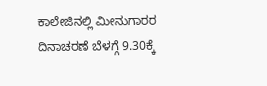ಕಾಲೇಜಿನಲ್ಲಿ ಮೀನುಗಾರರ ದಿನಾಚರಣೆ ಬೆಳಗ್ಗೆ 9.30ಕ್ಕೆ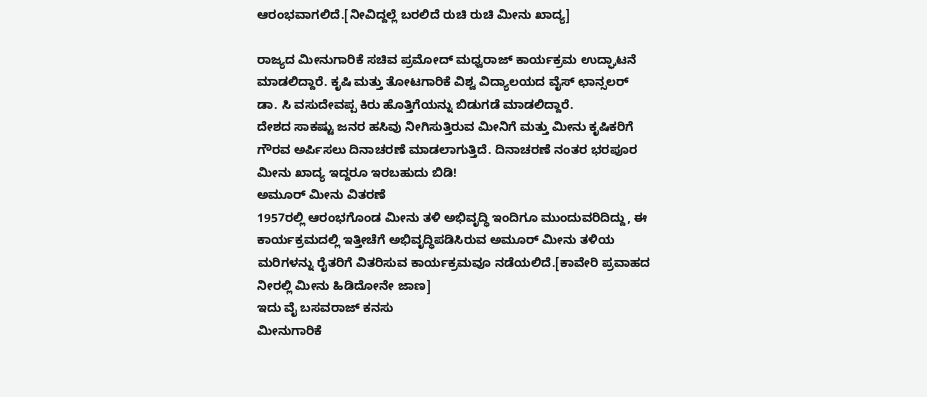ಆರಂಭವಾಗಲಿದೆ.[ನೀವಿದ್ದಲ್ಲೆ ಬರಲಿದೆ ರುಚಿ ರುಚಿ ಮೀನು ಖಾದ್ಯ]

ರಾಜ್ಯದ ಮೀನುಗಾರಿಕೆ ಸಚಿವ ಪ್ರಮೋದ್ ಮಧ್ವರಾಜ್ ಕಾರ್ಯಕ್ರಮ ಉದ್ಘಾಟನೆ ಮಾಡಲಿದ್ದಾರೆ. ಕೃಷಿ ಮತ್ತು ತೋಟಗಾರಿಕೆ ವಿಶ್ವ ವಿದ್ಯಾಲಯದ ವೈಸ್ ಛಾನ್ಸಲರ್ ಡಾ. ಸಿ ವಸುದೇವಪ್ಪ ಕಿರು ಹೊತ್ತಿಗೆಯನ್ನು ಬಿಡುಗಡೆ ಮಾಡಲಿದ್ದಾರೆ.
ದೇಶದ ಸಾಕಷ್ಟು ಜನರ ಹಸಿವು ನೀಗಿಸುತ್ತಿರುವ ಮೀನಿಗೆ ಮತ್ತು ಮೀನು ಕೃಷಿಕರಿಗೆ ಗೌರವ ಅರ್ಪಿಸಲು ದಿನಾಚರಣೆ ಮಾಡಲಾಗುತ್ತಿದೆ. ದಿನಾಚರಣೆ ನಂತರ ಭರಪೂರ ಮೀನು ಖಾದ್ಯ ಇದ್ದರೂ ಇರಬಹುದು ಬಿಡಿ!
ಅಮೂರ್ ಮೀನು ವಿತರಣೆ
1957ರಲ್ಲಿ ಆರಂಭಗೊಂಡ ಮೀನು ತಳಿ ಅಭಿವೃದ್ಧಿ ಇಂದಿಗೂ ಮುಂದುವರಿದಿದ್ದು, ಈ ಕಾರ್ಯಕ್ರಮದಲ್ಲಿ ಇತ್ತೀಚೆಗೆ ಅಭಿವೃದ್ಧಿಪಡಿಸಿರುವ ಅಮೂರ್ ಮೀನು ತಳಿಯ ಮರಿಗಳನ್ನು ರೈತರಿಗೆ ವಿತರಿಸುವ ಕಾರ್ಯಕ್ರಮವೂ ನಡೆಯಲಿದೆ.[ಕಾವೇರಿ ಪ್ರವಾಹದ ನೀರಲ್ಲಿ ಮೀನು ಹಿಡಿದೋನೇ ಜಾಣ]
ಇದು ವೈ ಬಸವರಾಜ್ ಕನಸು
ಮೀನುಗಾರಿಕೆ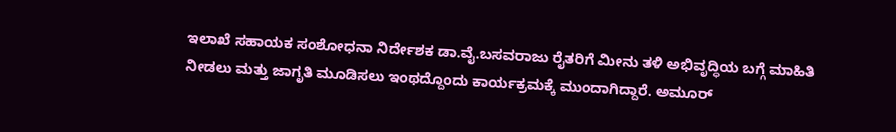ಇಲಾಖೆ ಸಹಾಯಕ ಸಂಶೋಧನಾ ನಿರ್ದೇಶಕ ಡಾ.ವೈ.ಬಸವರಾಜು ರೈತರಿಗೆ ಮೀನು ತಳಿ ಅಭಿವೃದ್ಧಿಯ ಬಗ್ಗೆ ಮಾಹಿತಿ ನೀಡಲು ಮತ್ತು ಜಾಗೃತಿ ಮೂಡಿಸಲು ಇಂಥದ್ದೊಂದು ಕಾರ್ಯಕ್ರಮಕ್ಕೆ ಮುಂದಾಗಿದ್ದಾರೆ. ಅಮೂರ್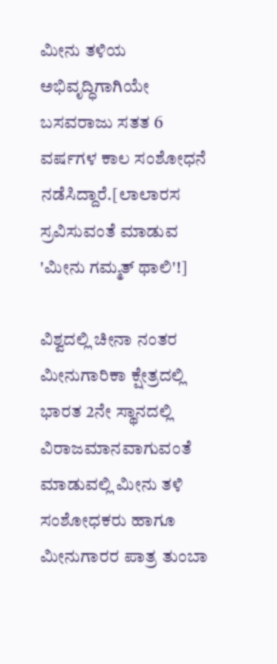ಮೀನು ತಳಿಯ ಅಭಿವೃದ್ಧಿಗಾಗಿಯೇ ಬಸವರಾಜು ಸತತ 6 ವರ್ಷಗಳ ಕಾಲ ಸಂಶೋಧನೆ ನಡೆಸಿದ್ದಾರೆ.[ಲಾಲಾರಸ ಸ್ರವಿಸುವಂತೆ ಮಾಡುವ 'ಮೀನು ಗಮ್ಮತ್ ಥಾಲಿ'!]

ವಿಶ್ವದಲ್ಲಿ ಚೀನಾ ನಂತರ ಮೀನುಗಾರಿಕಾ ಕ್ಷೇತ್ರದಲ್ಲಿ ಭಾರತ 2ನೇ ಸ್ಥಾನದಲ್ಲಿ ವಿರಾಜಮಾನವಾಗುವಂತೆ ಮಾಡುವಲ್ಲಿ ಮೀನು ತಳಿ ಸಂಶೋಧಕರು ಹಾಗೂ ಮೀನುಗಾರರ ಪಾತ್ರ ತುಂಬಾ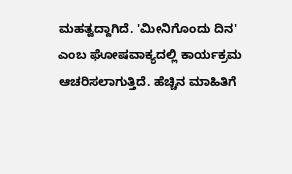ಮಹತ್ವದ್ದಾಗಿದೆ. 'ಮೀನಿಗೊಂದು ದಿನ' ಎಂಬ ಘೋಷವಾಕ್ಯದಲ್ಲಿ ಕಾರ್ಯಕ್ರಮ ಆಚರಿಸಲಾಗುತ್ತಿದೆ. ಹೆಚ್ಚಿನ ಮಾಹಿತಿಗೆ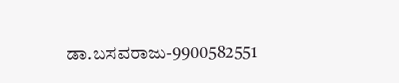ಡಾ.ಬಸವರಾಜು-9900582551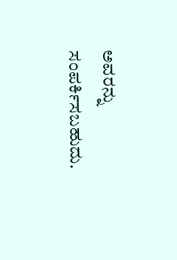ಅವರನ್ನು ಸಂಪರ್ಕಿಸಬಹುದು.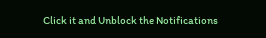Click it and Unblock the Notifications